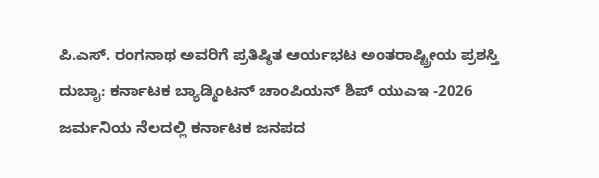ಪಿ.ಎಸ್. ರಂಗನಾಥ ಅವರಿಗೆ ಪ್ರತಿಷ್ಠಿತ ಆರ್ಯಭಟ ಅಂತರಾಷ್ಟ್ರೀಯ ಪ್ರಶಸ್ತಿ
ದುಬಾೖ: ಕರ್ನಾಟಕ ಬ್ಯಾಡ್ಮಿಂಟನ್ ಚಾಂಪಿಯನ್ ಶಿಪ್ ಯುಎಇ -2026
ಜರ್ಮನಿಯ ನೆಲದಲ್ಲಿ ಕರ್ನಾಟಕ ಜನಪದ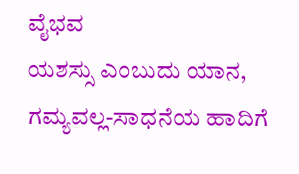ವೈಭವ
ಯಶಸ್ಸು ಎಂಬುದು ಯಾನ, ಗಮ್ಯವಲ್ಲ-ಸಾಧನೆಯ ಹಾದಿಗೆ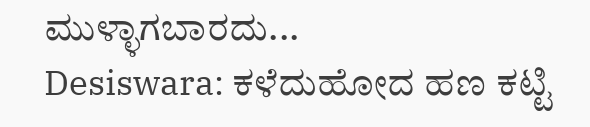ಮುಳ್ಳಾಗಬಾರದು...
Desiswara: ಕಳೆದುಹೋದ ಹಣ ಕಟ್ಟಿ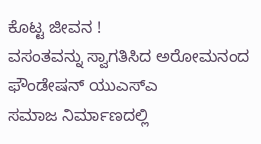ಕೊಟ್ಟ ಜೀವನ !
ವಸಂತವನ್ನು ಸ್ವಾಗತಿಸಿದ ಅರೋಮನಂದ ಫೌಂಡೇಷನ್ ಯುಎಸ್ಎ
ಸಮಾಜ ನಿರ್ಮಾಣದಲ್ಲಿ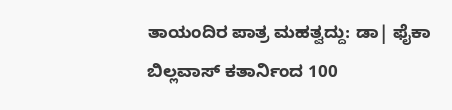ತಾಯಂದಿರ ಪಾತ್ರ ಮಹತ್ವದ್ದು: ಡಾ| ಫೈಕಾ
ಬಿಲ್ಲವಾಸ್ ಕತಾರ್ನಿಂದ 100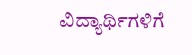ವಿದ್ಯಾರ್ಥಿಗಳಿಗೆ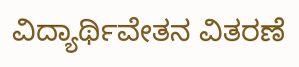ವಿದ್ಯಾರ್ಥಿವೇತನ ವಿತರಣೆ